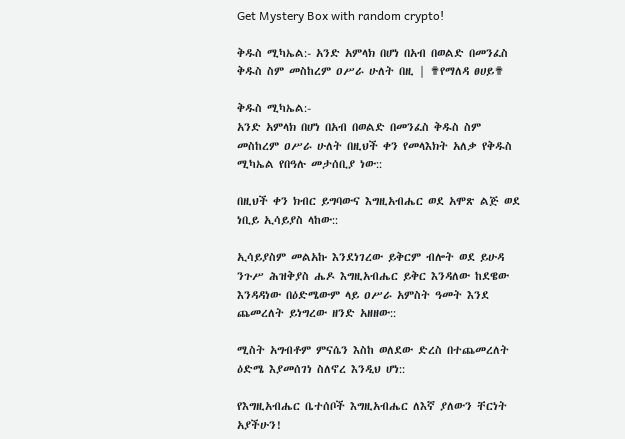Get Mystery Box with random crypto!

ቅዱስ ሚካኤል:- አንድ አምላክ በሆነ በአብ በወልድ በመንፈስ ቅዱስ ስም መስከረም ዐሥራ ሁለት በዚ | ✟የማለዳ ፀሀይ✟

ቅዱስ ሚካኤል:-
አንድ አምላክ በሆነ በአብ በወልድ በመንፈስ ቅዱስ ስም መስከረም ዐሥራ ሁለት በዚህች ቀን የመላእክት አለቃ የቅዱስ ሚካኤል የበዓሉ መታሰቢያ ነው::

በዚህች ቀን ክብር ይግባውና እግዚአብሔር ወደ አሞጽ ልጅ ወደ ነቢይ ኢሳይያስ ላከው::

ኢሳይያስም መልአኩ እንደነገረው ይቅርም ብሎት ወደ ይሁዳ ንጉሥ ሕዝቅያስ ሔዶ እግዚአብሔር ይቅር እንዳለው ከደዌው እንዳዳነው በዕድሜውም ላይ ዐሥራ አምስት ዓመት እንደ ጨመረለት ይነግረው ዘንድ አዘዘው::

ሚስት አግብቶም ምናሴን እስከ ወለደው ድረስ በተጨመረለት ዕድሜ እያመሰገነ ስለኖረ እንዲህ ሆነ::

የእግዚአብሔር ቤተሰቦች እግዚአብሔር ለእኛ ያለውን ቸርነት አያችሁን!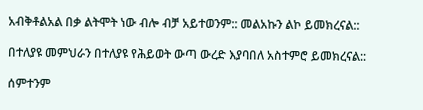አብቅቶልአል በቃ ልትሞት ነው ብሎ ብቻ አይተወንም:: መልአኩን ልኮ ይመክረናል::

በተለያዩ መምህራን በተለያዩ የሕይወት ውጣ ውረድ እያባበለ አስተምሮ ይመክረናል::

ሰምተንም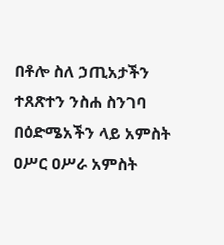በቶሎ ስለ ኃጢአታችን ተጸጽተን ንስሐ ስንገባ በዕድሜአችን ላይ አምስት ዐሥር ዐሥራ አምስት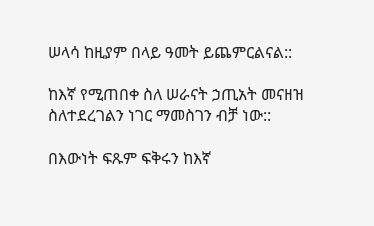ሠላሳ ከዚያም በላይ ዓመት ይጨምርልናል::

ከእኛ የሚጠበቀ ስለ ሠራናት ኃጢአት መናዘዝ ስለተደረገልን ነገር ማመስገን ብቻ ነው::

በእውነት ፍጹም ፍቅሩን ከእኛ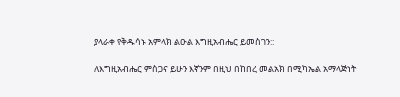ያላራቀ የቅዱሳኑ አምላክ ልዑል እግዚአብሔር ይመስገን::

ለእግዚአብሔር ምስጋና ይሁን እኛንም በዚህ በከበረ መልአክ በሚካኤል አማላጅነት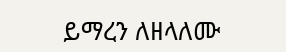ይማረን ለዘላለሙ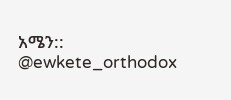አሜን::
@ewkete_orthodox